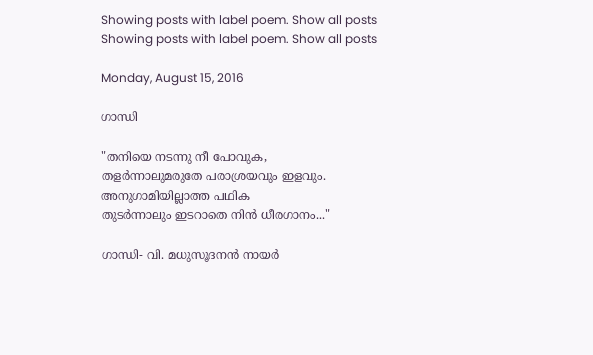Showing posts with label poem. Show all posts
Showing posts with label poem. Show all posts

Monday, August 15, 2016

ഗാന്ധി

"തനിയെ നടന്നു നീ പോവുക,
തളർന്നാലുമരുതേ പരാശ്രയവും ഇളവും.
അനുഗാമിയില്ലാത്ത പഥിക
തുടർന്നാലും ഇടറാതെ നിൻ ധീരഗാനം..."

ഗാന്ധി- വി. മധുസൂദനൻ നായർ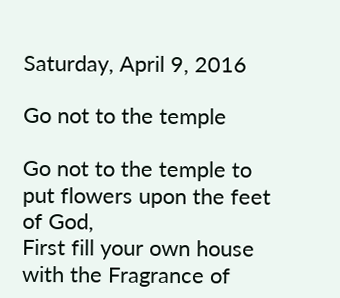Saturday, April 9, 2016

Go not to the temple

Go not to the temple to put flowers upon the feet of God,
First fill your own house with the Fragrance of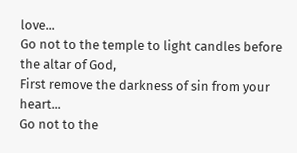love...
Go not to the temple to light candles before the altar of God,
First remove the darkness of sin from your heart...
Go not to the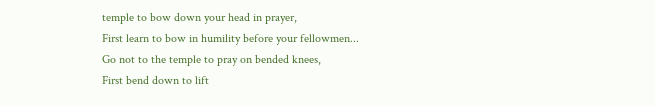temple to bow down your head in prayer,
First learn to bow in humility before your fellowmen...
Go not to the temple to pray on bended knees,
First bend down to lift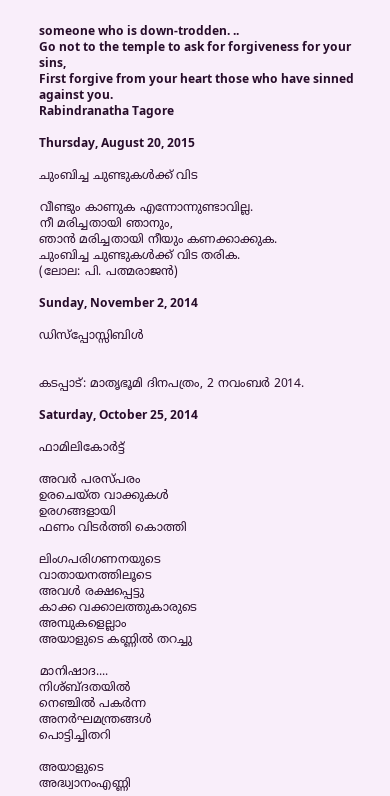someone who is down-trodden. ..
Go not to the temple to ask for forgiveness for your sins,
First forgive from your heart those who have sinned against you.
Rabindranatha Tagore

Thursday, August 20, 2015

ചുംബിച്ച ചുണ്ടുകൾക്ക് വിട

വീണ്ടും കാണുക എന്നോന്നുണ്ടാവില്ല.
നീ മരിച്ചതായി ഞാനും,
ഞാൻ മരിച്ചതായി നീയും കണക്കാക്കുക.
ചുംബിച്ച ചുണ്ടുകൾക്ക് വിട തരിക.
(ലോല: പി. പത്മരാജൻ)

Sunday, November 2, 2014

ഡിസ്പ്പോസ്സിബിൾ


കടപ്പാട്: മാതൃഭൂമി ദിനപത്രം, 2 നവംബർ 2014.

Saturday, October 25, 2014

ഫാമിലികോർട്ട്

അവര്‍ പരസ്പരം
ഉരചെയ്ത വാക്കുകള്‍
ഉരഗങ്ങളായി
ഫണം വിടർത്തി കൊത്തി

ലിംഗപരിഗണനയുടെ
വാതായനത്തിലൂടെ
അവള്‍ രക്ഷപ്പെട്ടു
കാക്ക വക്കാലത്തുകാരുടെ
അമ്പുകളെല്ലാം
അയാളുടെ കണ്ണില്‍ തറച്ചു

മാനിഷാദ....
നിശ്ബ്ദതയിൽ
നെഞ്ചില്‍ പകർന്ന
അനർഘമന്ത്രങ്ങൾ
പൊട്ടിച്ചിതറി

അയാളുടെ
അദ്ധ്വാനംഎണ്ണി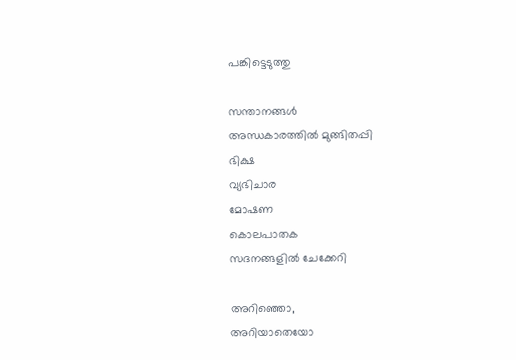പങ്കിട്ടെടുത്തു

സന്താനങ്ങൾ
അന്ധകാരത്തിൽ മുങ്ങിതപ്പി
ഭിക്ഷ
വ്യഭിചാര
മോഷണ
കൊലപാതക
സദനങ്ങളിൽ ചേക്കേറി

അറിഞ്ഞൊ,
അറിയാതെയോ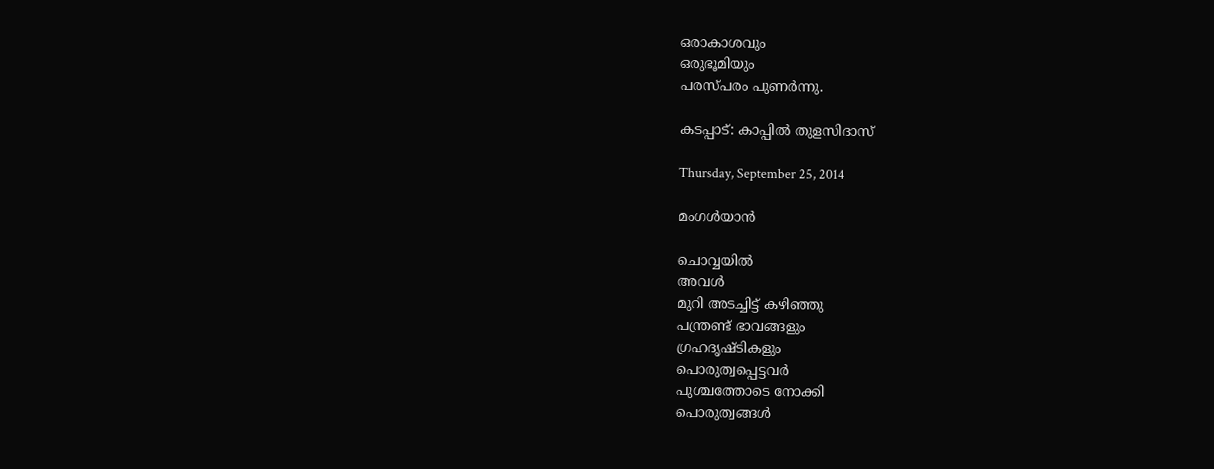ഒരാകാശവും
ഒരുഭൂമിയും
പരസ്പരം പുണർന്നു.

കടപ്പാട്: കാപ്പിൽ തുളസിദാസ്

Thursday, September 25, 2014

മംഗൾയാൻ

ചൊവ്വയിൽ
അവള്‍
മുറി അടച്ചിട്ട് കഴിഞ്ഞു
പന്ത്രണ്ട് ഭാവങ്ങളും
ഗ്രഹദൃഷ്ടികളും
പൊരുത്വപ്പെട്ടവർ
പുശ്ചത്തോടെ നോക്കി
പൊരുത്വങ്ങൾ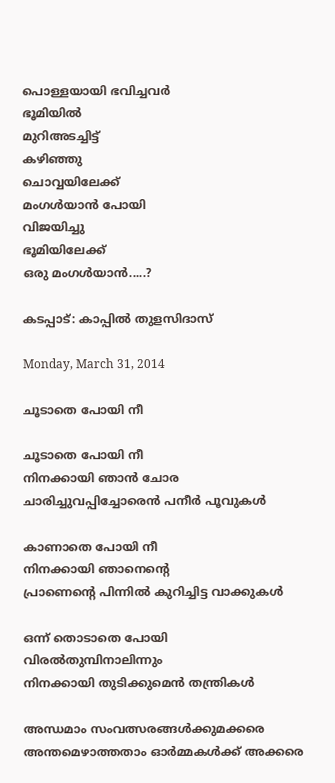പൊള്ളയായി ഭവിച്ചവർ
ഭൂമിയില്‍
മുറിഅടച്ചിട്ട്
കഴിഞ്ഞു
ചൊവ്വയിലേക്ക്
മംഗൾയാൻ പോയി
വിജയിച്ചു
ഭൂമിയിലേക്ക്
ഒരു മംഗൾയാൻ.....?

കടപ്പാട്: കാപ്പിൽ തുളസിദാസ്

Monday, March 31, 2014

ചൂടാതെ പോയി നീ

ചൂടാതെ പോയി നീ
നിനക്കായി ഞാൻ ചോര
ചാരിച്ചുവപ്പിച്ചോരെൻ പനീർ പൂവുകൾ

കാണാതെ പോയി നീ
നിനക്കായി ഞാനെന്റെ
പ്രാണെന്റെ പിന്നിൽ കുറിച്ചിട്ട വാക്കുകൾ

ഒന്ന് തൊടാതെ പോയി
വിരൽതുമ്പിനാലിന്നും
നിനക്കായി തുടിക്കുമെൻ തന്ത്രികൾ

അന്ധമാം സംവത്സരങ്ങൾക്കുമക്കരെ
അന്തമെഴാത്തതാം ഓർമ്മകൾക്ക് അക്കരെ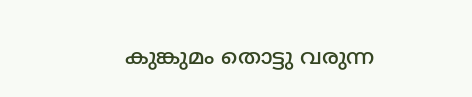കുങ്കുമം തൊട്ടു വരുന്ന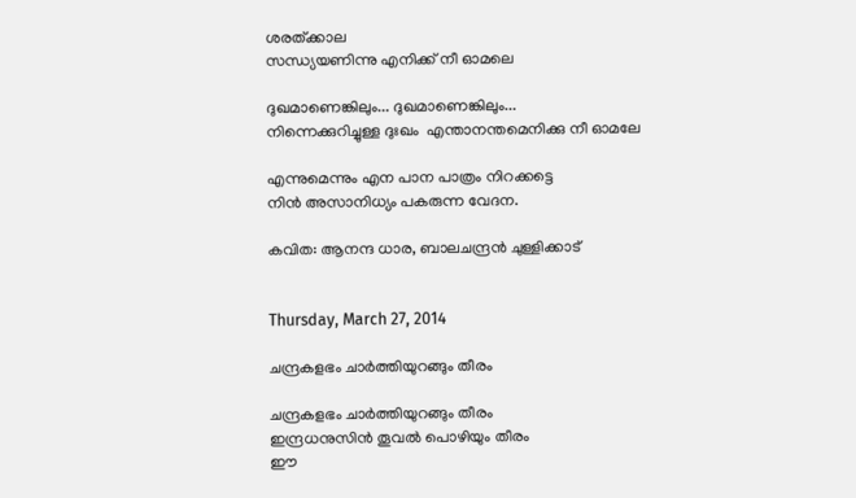ശരത്ക്കാല
സന്ധ്യയണിന്നു എനിക്ക് നീ ഓമലെ

ദുഖമാണെങ്കിലും... ദുഖമാണെങ്കിലും...
നിന്നെക്കുറിച്ചുള്ള ദുഃഖം  എന്താനന്തമെനിക്കു നീ ഓമലേ

എന്നുമെന്നും എന പാന പാത്രം നിറക്കട്ടെ
നിൻ അസാനിധ്യം പകരുന്ന വേദന.

കവിത: ആനന്ദ ധാര, ബാലചന്ദ്രൻ ചുള്ളിക്കാട്


Thursday, March 27, 2014

ചന്ദ്രകളഭം ചാർത്തിയുറങ്ങും തീരം

ചന്ദ്രകളഭം ചാർത്തിയുറങ്ങും തീരം
ഇന്ദ്രധനുസിൻ തൂവൽ പൊഴിയും തീരം
ഈ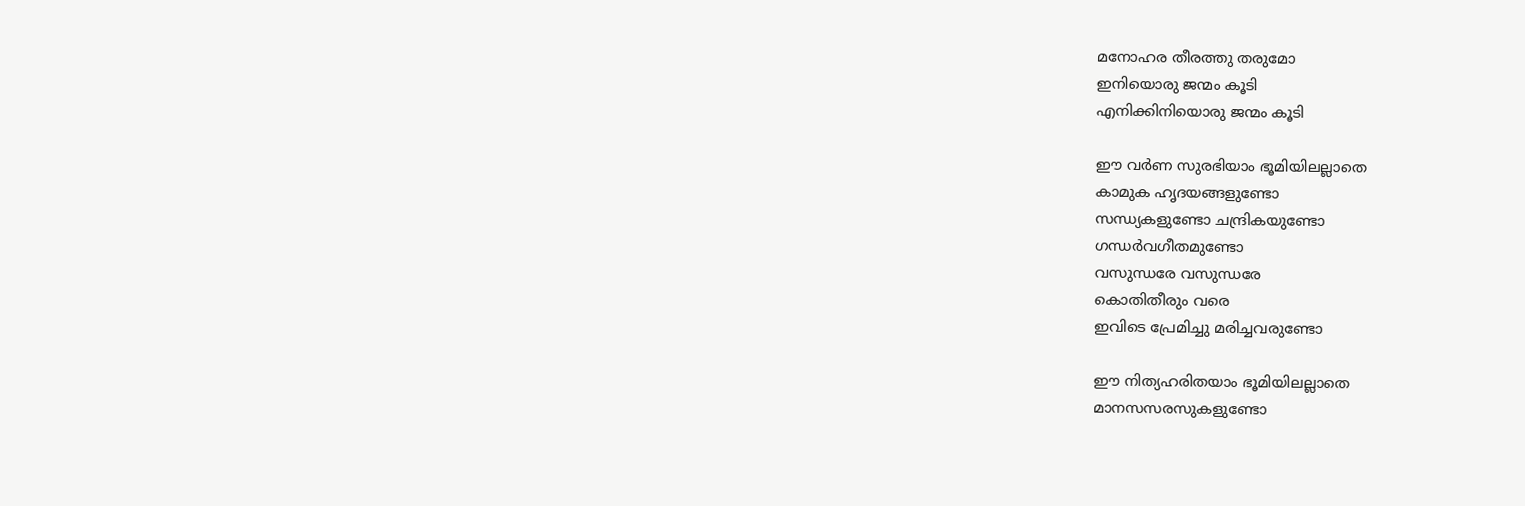മനോഹര തീരത്തു തരുമോ
ഇനിയൊരു ജന്മം കൂടി
എനിക്കിനിയൊരു ജന്മം കൂടി

ഈ വർണ സുരഭിയാം ഭൂമിയിലല്ലാതെ
കാമുക ഹൃദയങ്ങളുണ്ടോ
സന്ധ്യകളുണ്ടോ ചന്ദ്രികയുണ്ടോ
ഗന്ധർവഗീതമുണ്ടോ
വസുന്ധരേ വസുന്ധരേ
കൊതിതീരും വരെ
ഇവിടെ പ്രേമിച്ചു മരിച്ചവരുണ്ടോ

ഈ നിത്യഹരിതയാം ഭൂമിയിലല്ലാതെ
മാനസസരസുകളുണ്ടോ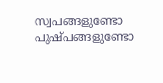സ്വപങ്ങളുണ്ടോ പുഷ്പങ്ങളുണ്ടോ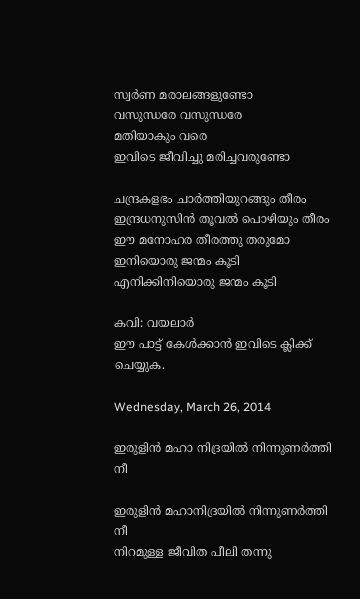സ്വർണ മരാലങ്ങളുണ്ടോ
വസുന്ധരേ വസുന്ധരേ
മതിയാകും വരെ
ഇവിടെ ജീവിച്ചു മരിച്ചവരുണ്ടോ

ചന്ദ്രകളഭം ചാർത്തിയുറങ്ങും തീരം
ഇന്ദ്രധനുസിൻ തൂവൽ പൊഴിയും തീരം
ഈ മനോഹര തീരത്തു തരുമോ
ഇനിയൊരു ജന്മം കൂടി
എനിക്കിനിയൊരു ജന്മം കൂടി

കവി: വയലാർ
ഈ പാട്ട് കേൾക്കാൻ ഇവിടെ ക്ലിക്ക് ചെയ്യുക.

Wednesday, March 26, 2014

ഇരുളിന്‍ മഹാ നിദ്രയില്‍ നിന്നുണര്‍ത്തി നീ

ഇരുളിൻ മഹാനിദ്രയിൽ നിന്നുണർത്തി നീ
നിറമുള്ള ജീവിത പീലി തന്നു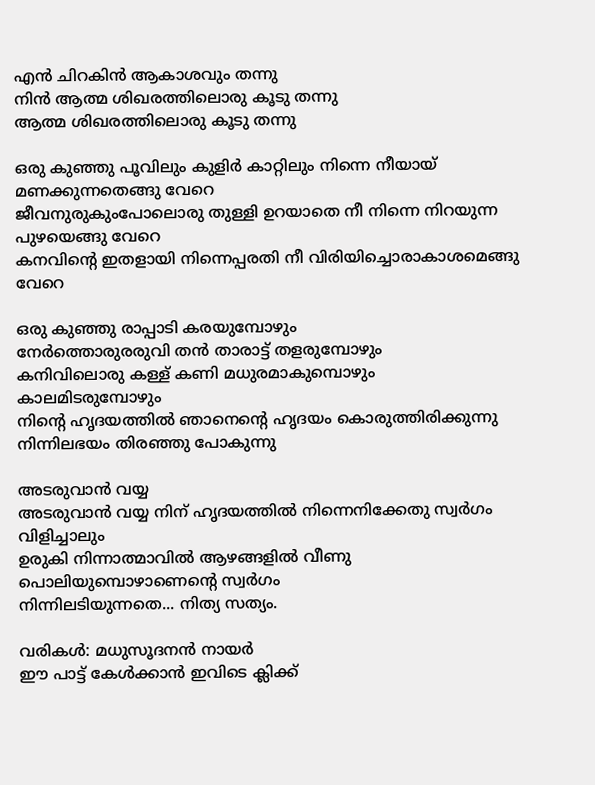എൻ ചിറകിൻ ആകാശവും തന്നു
നിൻ ആത്മ ശിഖരത്തിലൊരു കൂടു തന്നു
ആത്മ ശിഖരത്തിലൊരു കൂടു തന്നു

ഒരു കുഞ്ഞു പൂവിലും കുളിർ കാറ്റിലും നിന്നെ നീയായ്‌ മണക്കുന്നതെങ്ങു വേറെ
ജീവനുരുകുംപോലൊരു തുള്ളി ഉറയാതെ നീ നിന്നെ നിറയുന്ന പുഴയെങ്ങു വേറെ
കനവിന്റെ ഇതളായി നിന്നെപ്പരതി നീ വിരിയിച്ചൊരാകാശമെങ്ങു വേറെ

ഒരു കുഞ്ഞു രാപ്പാടി കരയുമ്പോഴും
നേർത്തൊരുരരുവി തൻ താരാട്ട് തളരുമ്പോഴും
കനിവിലൊരു കള്ള് കണി മധുരമാകുമ്പൊഴും
കാലമിടരുമ്പോഴും
നിന്റെ ഹൃദയത്തിൽ ഞാനെന്റെ ഹൃദയം കൊരുത്തിരിക്കുന്നു
നിന്നിലഭയം തിരഞ്ഞു പോകുന്നു

അടരുവാൻ വയ്യ
അടരുവാൻ വയ്യ നിന് ഹൃദയത്തിൽ നിന്നെനിക്കേതു സ്വർഗം വിളിച്ചാലും
ഉരുകി നിന്നാത്മാവിൽ ആഴങ്ങളിൽ വീണു പൊലിയുമ്പൊഴാണെന്റെ സ്വർഗം
നിന്നിലടിയുന്നതെ... നിത്യ സത്യം.

വരികൾ: മധുസൂദനൻ നായർ
ഈ പാട്ട് കേൾക്കാൻ ഇവിടെ ക്ലിക്ക്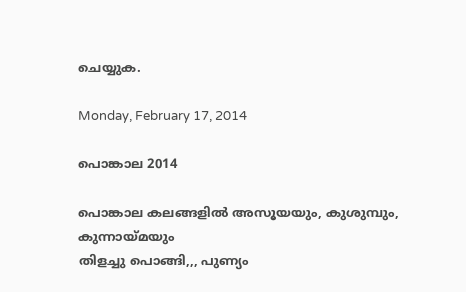ചെയ്യുക.

Monday, February 17, 2014

പൊങ്കാല 2014

പൊങ്കാല കലങ്ങളിൽ അസൂയയും, കുശുമ്പും, കുന്നായ്മയും
തിളച്ചു പൊങ്ങി,,, പുണ്യം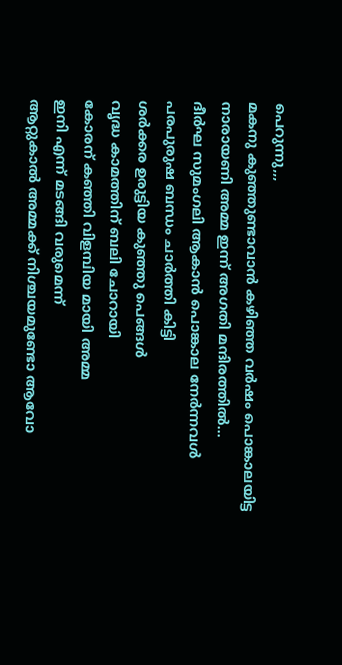പെറുന്നു,,,
മകനു കുഞ്ഞുണ്ടാവാൻ കഴിഞ്ഞ വർഷം പൊങ്കാലയിട്ട
നാരായണി അമ്മ ഇന്ന് അഗതി മന്ദിരത്തിൽ...
ദീർഘ സുമംഗലി ആകാൻ പൊങ്കാല നേർന്നവൾ
പരപുരുഷ ബന്ധം ചാർത്തി കിട്ടി
ശർക്കര ഉരുട്ടിയ കുഞ്ഞു പെങ്ങൾ
വൃദ്ധ കാമത്തിന് ബലി ചോറായി
കോരന് കഞ്ഞി വിളമ്പിയ മായി അമ്മ
ഇനി എന്ന് മടങ്ങി വരുമെന്ന്
ആറ്റുകാൽ അമ്മക്ക് നിശ്ചയമുണ്ടോ ആവോ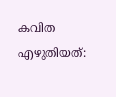കവിത എഴുതിയത്: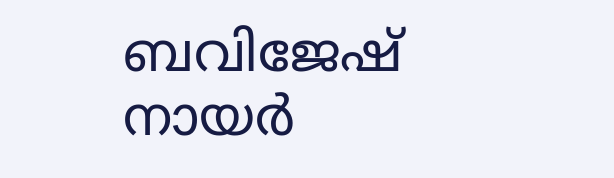ബവിജേഷ് നായർ